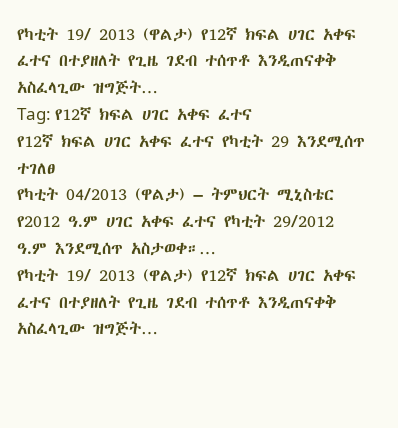የካቲት 19/ 2013 (ዋልታ) የ12ኛ ክፍል ሀገር አቀፍ ፈተና በተያዘለት የጊዜ ገደብ ተሰጥቶ እንዲጠናቀቅ አስፈላጊው ዝግጅት…
Tag: የ12ኛ ክፍል ሀገር አቀፍ ፈተና
የ12ኛ ክፍል ሀገር አቀፍ ፈተና የካቲት 29 እንደሚሰጥ ተገለፀ
የካቲት 04/2013 (ዋልታ) – ትምህርት ሚኒስቴር የ2012 ዓ.ም ሀገር አቀፍ ፈተና የካቲት 29/2012 ዓ.ም እንደሚሰጥ አስታወቀ።…
የካቲት 19/ 2013 (ዋልታ) የ12ኛ ክፍል ሀገር አቀፍ ፈተና በተያዘለት የጊዜ ገደብ ተሰጥቶ እንዲጠናቀቅ አስፈላጊው ዝግጅት…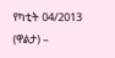የካቲት 04/2013 (ዋልታ) –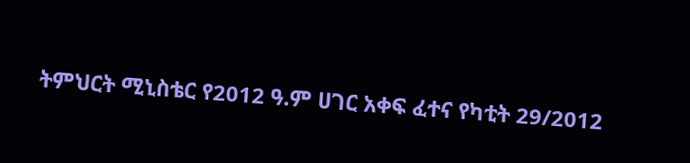ትምህርት ሚኒስቴር የ2012 ዓ.ም ሀገር አቀፍ ፈተና የካቲት 29/2012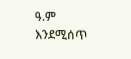ዓ.ም እንደሚሰጥ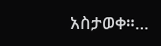አስታወቀ።…